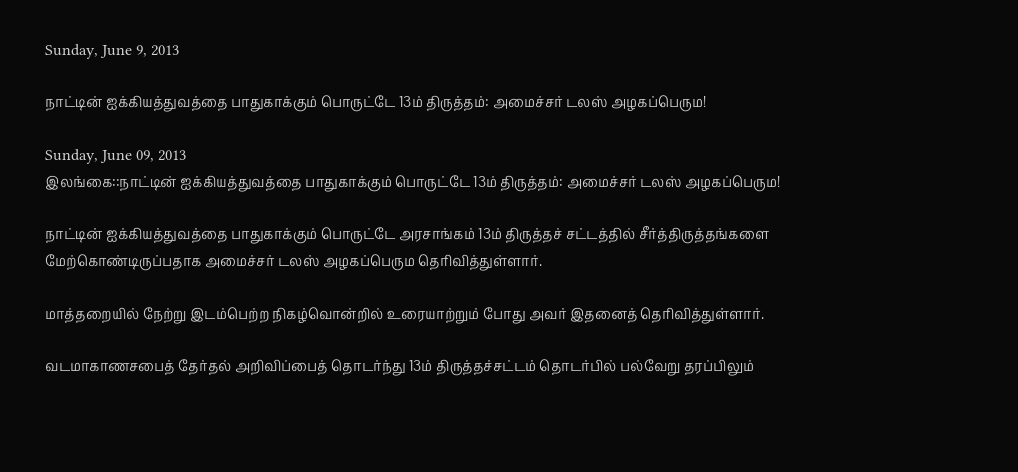Sunday, June 9, 2013

நாட்டின் ஐக்கியத்துவத்தை பாதுகாக்கும் பொருட்டே 13ம் திருத்தம்: அமைச்சர் டலஸ் அழகப்பெரும!

Sunday, June 09, 2013
இலங்கை::நாட்டின் ஐக்கியத்துவத்தை பாதுகாக்கும் பொருட்டே 13ம் திருத்தம்: அமைச்சர் டலஸ் அழகப்பெரும!

நாட்டின் ஐக்கியத்துவத்தை பாதுகாக்கும் பொருட்டே அரசாங்கம் 13ம் திருத்தச் சட்டத்தில் சீர்த்திருத்தங்களை மேற்கொண்டிருப்பதாக அமைச்சர் டலஸ் அழகப்பெரும தெரிவித்துள்ளார்.

மாத்தறையில் நேற்று இடம்பெற்ற நிகழ்வொன்றில் உரையாற்றும் போது அவர் இதனைத் தெரிவித்துள்ளார்.

வடமாகாணசபைத் தேர்தல் அறிவிப்பைத் தொடர்ந்து 13ம் திருத்தச்சட்டம் தொடர்பில் பல்வேறு தரப்பிலும்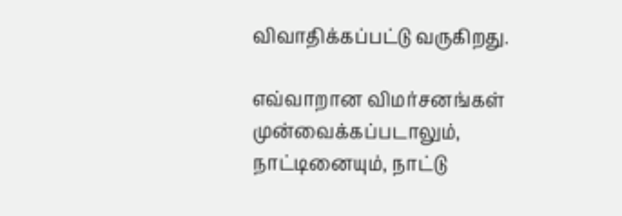விவாதிக்கப்பட்டு வருகிறது.

எவ்வாறான விமர்சனங்கள் முன்வைக்கப்படாலும், நாட்டினையும், நாட்டு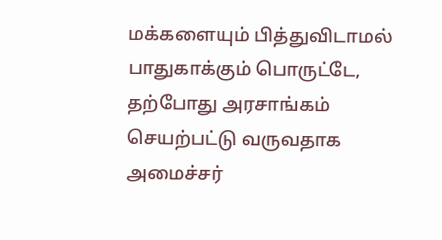மக்களையும் பித்துவிடாமல் பாதுகாக்கும் பொருட்டே, தற்போது அரசாங்கம் செயற்பட்டு வருவதாக அமைச்சர்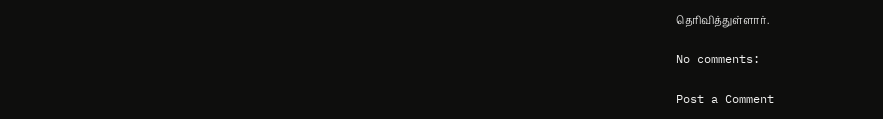தெரிவித்துள்ளார்.

No comments:

Post a Comment